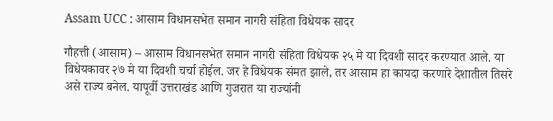Assam UCC : आसाम विधानसभेत समान नागरी संहिता विधेयक सादर

गौहत्ती (आसाम) – आसाम विधानसभेत समान नागरी संहिता विधेयक २५ मे या दिवशी सादर करण्यात आले. या विधेयकावर २७ मे या दिवशी चर्चा होईल. जर हे विधेयक संमत झाले, तर आसाम हा कायदा करणारे देशातील तिसरे असे राज्य बनेल. यापूर्वी उत्तराखंड आणि गुजरात या राज्यांनी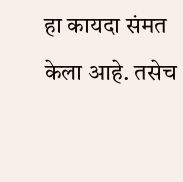हा कायदा संमत केला आहे. तसेच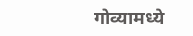गोव्यामध्ये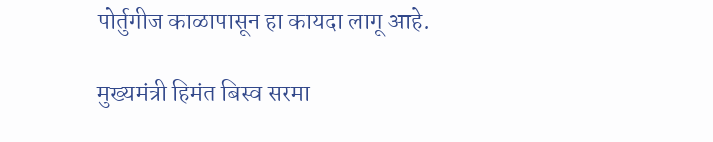पोर्तुगीज काळापासून हा कायदा लागू आहे.

मुख्यमंत्री हिमंत बिस्व सरमा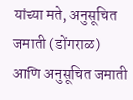यांच्या मते, अनुसूचित जमाती (डोंगराळ) आणि अनुसूचित जमाती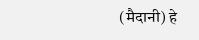(मैदानी) हे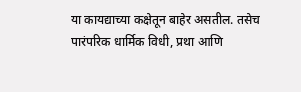या कायद्याच्या कक्षेतून बाहेर असतील. तसेच पारंपरिक धार्मिक विधी, प्रथा आणि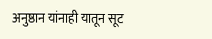अनुष्ठान यांनाही यातून सूट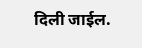दिली जाईल.